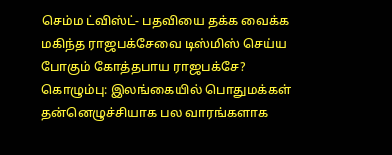செம்ம ட்விஸ்ட்- பதவியை தக்க வைக்க மகிந்த ராஜபக்சேவை டிஸ்மிஸ் செய்ய போகும் கோத்தபாய ராஜபக்சே?
கொழும்பு: இலங்கையில் பொதுமக்கள் தன்னெழுச்சியாக பல வாரங்களாக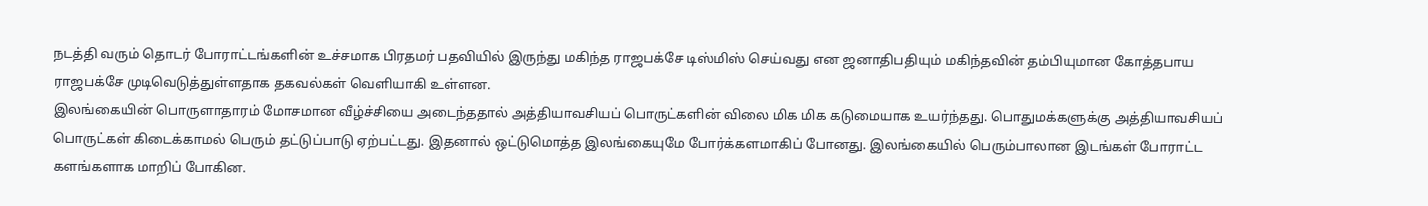நடத்தி வரும் தொடர் போராட்டங்களின் உச்சமாக பிரதமர் பதவியில் இருந்து மகிந்த ராஜபக்சே டிஸ்மிஸ் செய்வது என ஜனாதிபதியும் மகிந்தவின் தம்பியுமான கோத்தபாய ராஜபக்சே முடிவெடுத்துள்ளதாக தகவல்கள் வெளியாகி உள்ளன.
இலங்கையின் பொருளாதாரம் மோசமான வீழ்ச்சியை அடைந்ததால் அத்தியாவசியப் பொருட்களின் விலை மிக மிக கடுமையாக உயர்ந்தது. பொதுமக்களுக்கு அத்தியாவசியப் பொருட்கள் கிடைக்காமல் பெரும் தட்டுப்பாடு ஏற்பட்டது. இதனால் ஒட்டுமொத்த இலங்கையுமே போர்க்களமாகிப் போனது. இலங்கையில் பெரும்பாலான இடங்கள் போராட்ட களங்களாக மாறிப் போகின.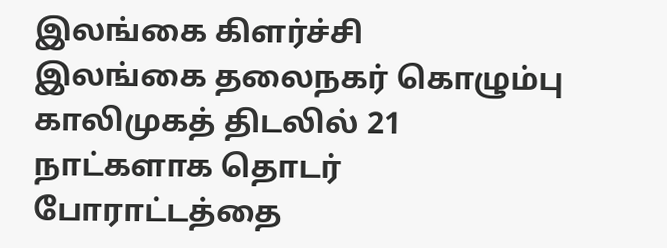இலங்கை கிளர்ச்சி
இலங்கை தலைநகர் கொழும்பு காலிமுகத் திடலில் 21 நாட்களாக தொடர் போராட்டத்தை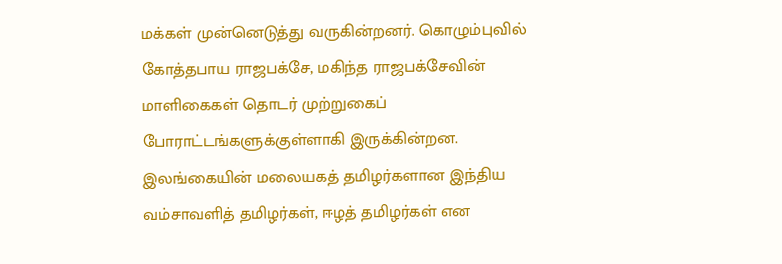மக்கள் முன்னெடுத்து வருகின்றனர். கொழும்புவில் கோத்தபாய ராஜபக்சே, மகிந்த ராஜபக்சேவின் மாளிகைகள் தொடர் முற்றுகைப் போராட்டங்களுக்குள்ளாகி இருக்கின்றன. இலங்கையின் மலையகத் தமிழர்களான இந்திய வம்சாவளித் தமிழர்கள், ஈழத் தமிழர்கள் என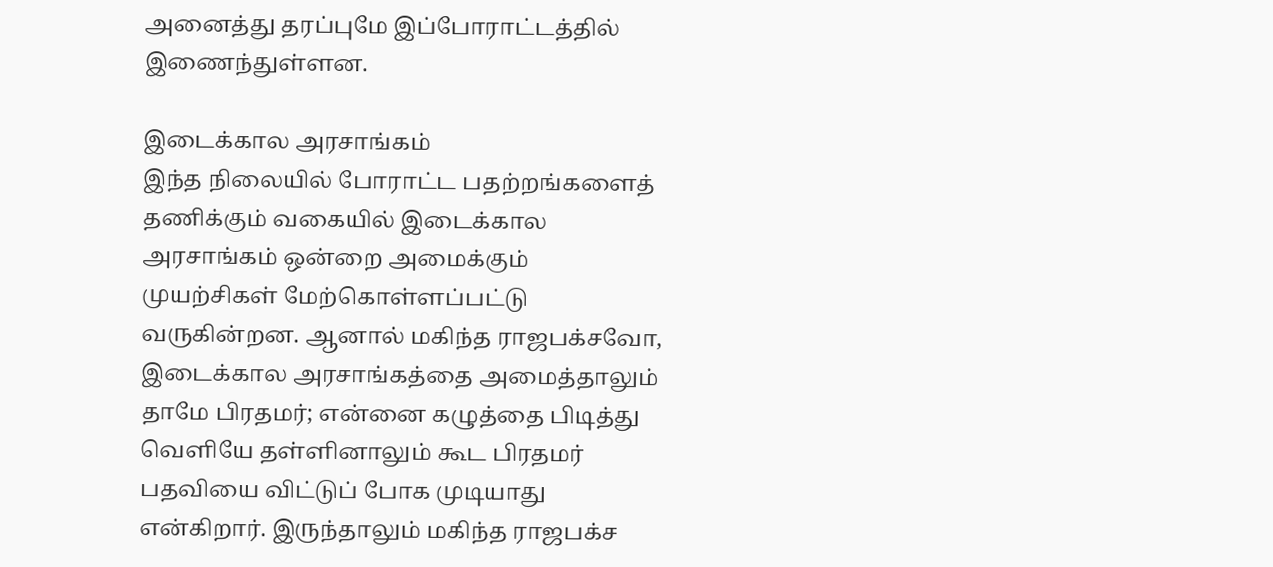அனைத்து தரப்புமே இப்போராட்டத்தில் இணைந்துள்ளன.

இடைக்கால அரசாங்கம்
இந்த நிலையில் போராட்ட பதற்றங்களைத் தணிக்கும் வகையில் இடைக்கால அரசாங்கம் ஒன்றை அமைக்கும் முயற்சிகள் மேற்கொள்ளப்பட்டு வருகின்றன. ஆனால் மகிந்த ராஜபக்சவோ, இடைக்கால அரசாங்கத்தை அமைத்தாலும் தாமே பிரதமர்; என்னை கழுத்தை பிடித்து வெளியே தள்ளினாலும் கூட பிரதமர் பதவியை விட்டுப் போக முடியாது என்கிறார். இருந்தாலும் மகிந்த ராஜபக்ச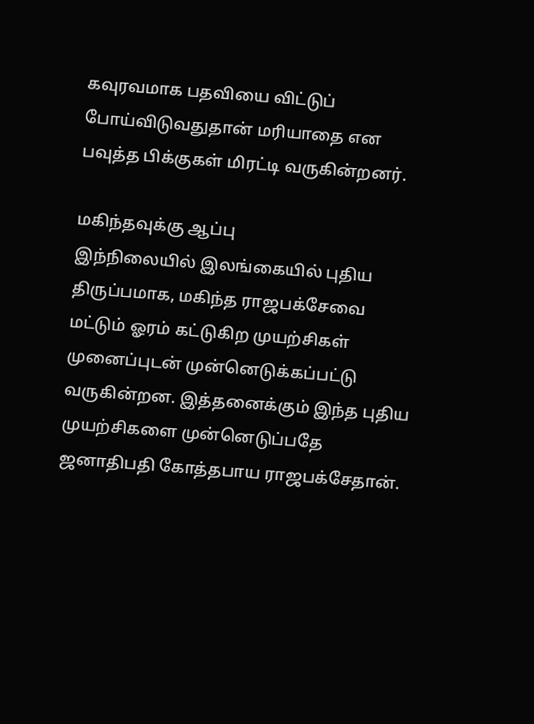கவுரவமாக பதவியை விட்டுப் போய்விடுவதுதான் மரியாதை என பவுத்த பிக்குகள் மிரட்டி வருகின்றனர்.

மகிந்தவுக்கு ஆப்பு
இந்நிலையில் இலங்கையில் புதிய திருப்பமாக, மகிந்த ராஜபக்சேவை மட்டும் ஓரம் கட்டுகிற முயற்சிகள் முனைப்புடன் முன்னெடுக்கப்பட்டு வருகின்றன. இத்தனைக்கும் இந்த புதிய முயற்சிகளை முன்னெடுப்பதே ஜனாதிபதி கோத்தபாய ராஜபக்சேதான்.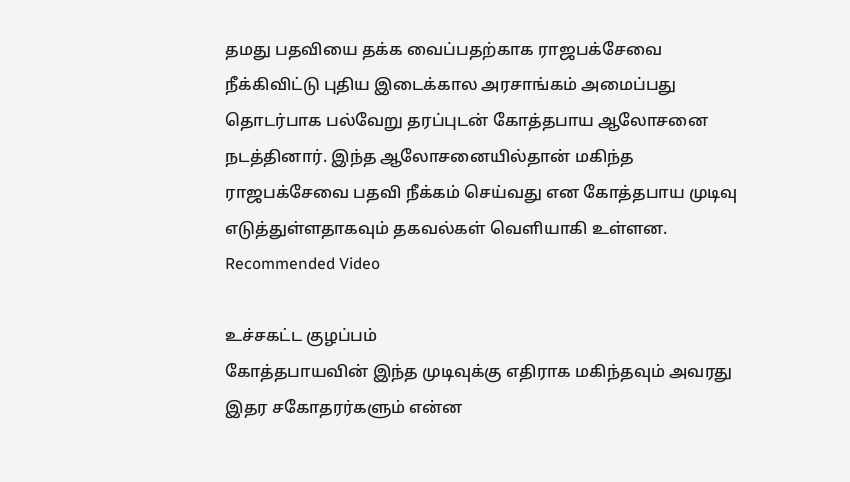தமது பதவியை தக்க வைப்பதற்காக ராஜபக்சேவை நீக்கிவிட்டு புதிய இடைக்கால அரசாங்கம் அமைப்பது தொடர்பாக பல்வேறு தரப்புடன் கோத்தபாய ஆலோசனை நடத்தினார். இந்த ஆலோசனையில்தான் மகிந்த ராஜபக்சேவை பதவி நீக்கம் செய்வது என கோத்தபாய முடிவு எடுத்துள்ளதாகவும் தகவல்கள் வெளியாகி உள்ளன.
Recommended Video

உச்சகட்ட குழப்பம்
கோத்தபாயவின் இந்த முடிவுக்கு எதிராக மகிந்தவும் அவரது இதர சகோதரர்களும் என்ன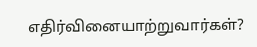எதிர்வினையாற்றுவார்கள்?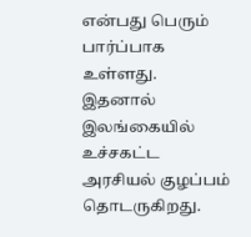என்பது பெரும் பார்ப்பாக உள்ளது. இதனால் இலங்கையில் உச்சகட்ட அரசியல் குழப்பம் தொடருகிறது.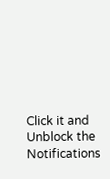Click it and Unblock the Notifications